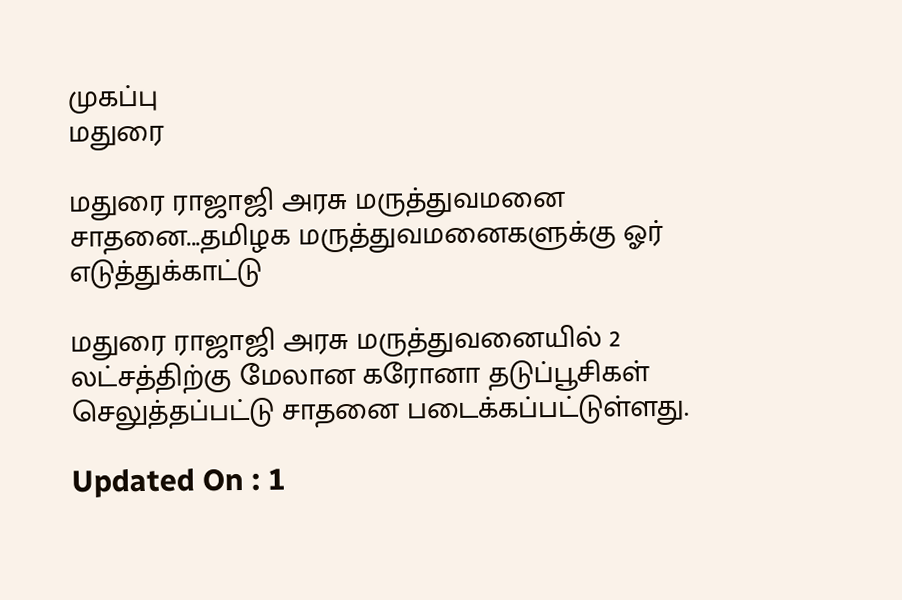முகப்பு
மதுரை

மதுரை ராஜாஜி அரசு மருத்துவமனை சாதனை...தமிழக மருத்துவமனைகளுக்கு ஓர் எடுத்துக்காட்டு

மதுரை ராஜாஜி அரசு மருத்துவனையில் 2 லட்சத்திற்கு மேலான கரோனா தடுப்பூசிகள் செலுத்தப்பட்டு சாதனை படைக்கப்பட்டுள்ளது.

Updated On : 1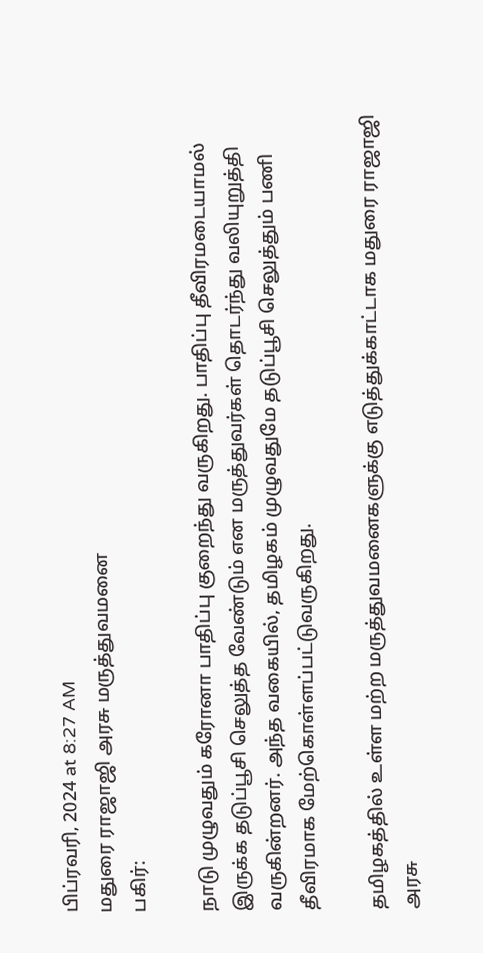பிப்ரவரி, 2024 at 8:27 AM
மதுரை ராஜாஜி அரசு மருத்துவமனை
பகிர்:

நாடு முழுவதும் கரோனா பாதிப்பு குறைந்து வருகிறது. பாதிப்பு தீவிரமடையாமல் இருக்க தடுப்பூசி செலுத்த வேண்டும் என மருத்துவர்கள் தொடர்ந்து வலியுறுத்தி வருகின்றனர். அந்த வகையில், தமிழகம் முழுவதுமே தடுப்பூசி செலுத்தும் பணி தீவிரமாக மேற்கொள்ளப்பட்டுவருகிறது.

தமிழகத்தில் உள்ள மற்ற மருத்துவமனைகளுக்கு எடுத்துக்காட்டாக மதுரை ராஜாஜி அரசு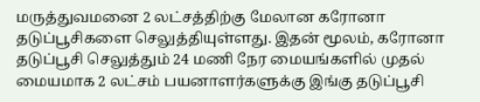மருத்துவமனை 2 லட்சத்திற்கு மேலான கரோனா தடுப்பூசிகளை செலுத்தியுள்ளது. இதன் மூலம், கரோனா தடுப்பூசி செலுத்தும் 24 மணி நேர மையங்களில் முதல் மையமாக 2 லட்சம் பயனாளர்களுக்கு இங்கு தடுப்பூசி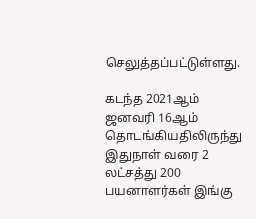செலுத்தப்பட்டுள்ளது.

கடந்த 2021ஆம் ஜனவரி 16ஆம் தொடங்கியதிலிருந்து இதுநாள் வரை 2 லட்சத்து 200 பயனாளர்கள் இங்கு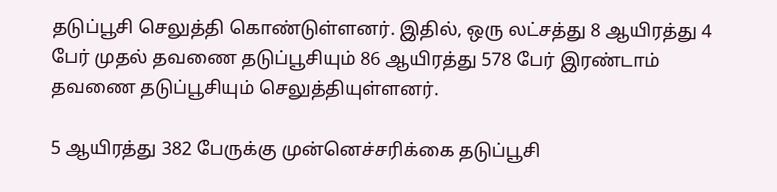தடுப்பூசி செலுத்தி கொண்டுள்ளனர். இதில், ஒரு லட்சத்து 8 ஆயிரத்து 4 பேர் முதல் தவணை தடுப்பூசியும் 86 ஆயிரத்து 578 பேர் இரண்டாம் தவணை தடுப்பூசியும் செலுத்தியுள்ளனர்.

5 ஆயிரத்து 382 பேருக்கு முன்னெச்சரிக்கை தடுப்பூசி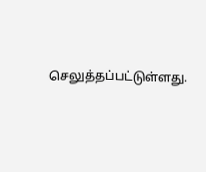செலுத்தப்பட்டுள்ளது.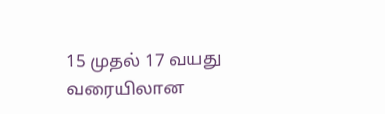15 முதல் 17 வயது வரையிலான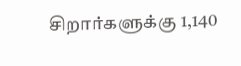சிறார்களுக்கு 1,140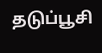தடுப்பூசி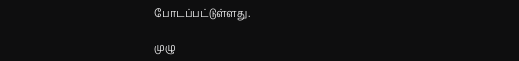போடப்பட்டுள்ளது.

முழு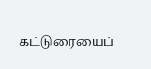கட்டுரையைப்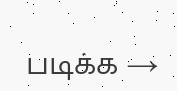படிக்க →